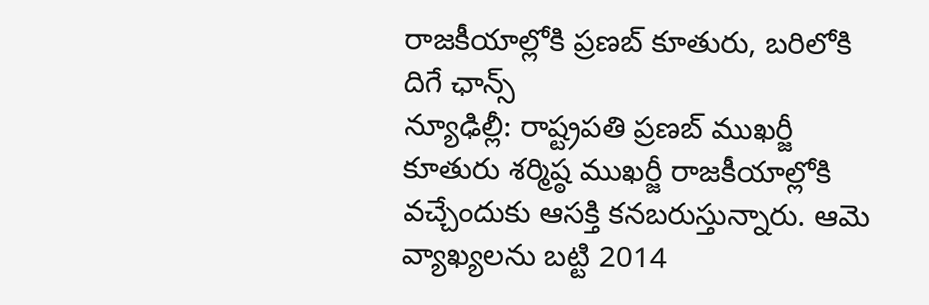రాజకీయాల్లోకి ప్రణబ్ కూతురు, బరిలోకి దిగే ఛాన్స్
న్యూఢిల్లీ: రాష్ట్రపతి ప్రణబ్ ముఖర్జీ కూతురు శర్మిష్ఠ ముఖర్జీ రాజకీయాల్లోకి వచ్చేందుకు ఆసక్తి కనబరుస్తున్నారు. ఆమె వ్యాఖ్యలను బట్టి 2014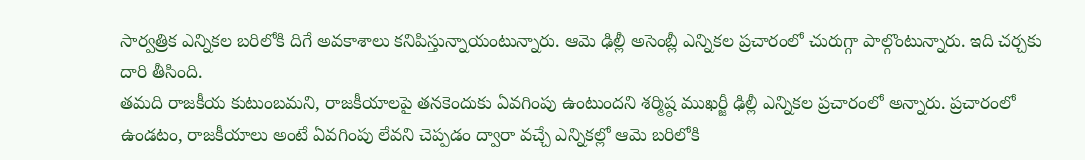సార్వత్రిక ఎన్నికల బరిలోకి దిగే అవకాశాలు కనిపిస్తున్నాయంటున్నారు. ఆమె ఢిల్లీ అసెంబ్లీ ఎన్నికల ప్రచారంలో చురుగ్గా పాల్గొంటున్నారు. ఇది చర్చకు దారి తీసింది.
తమది రాజకీయ కుటుంబమని, రాజకీయాలపై తనకెందుకు ఏవగింపు ఉంటుందని శర్మిష్ఠ ముఖర్జీ ఢిల్లీ ఎన్నికల ప్రచారంలో అన్నారు. ప్రచారంలో ఉండటం, రాజకీయాలు అంటే ఏవగింపు లేవని చెప్పడం ద్వారా వచ్చే ఎన్నికల్లో ఆమె బరిలోకి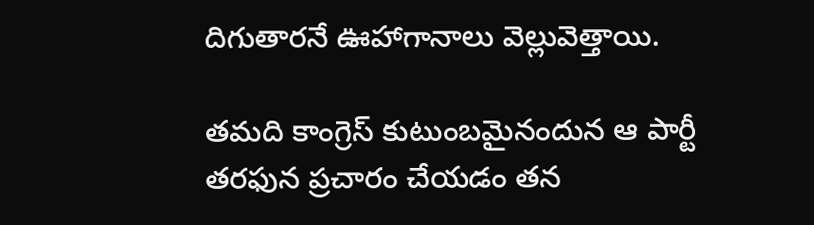దిగుతారనే ఊహాగానాలు వెల్లువెత్తాయి.

తమది కాంగ్రెస్ కుటుంబమైనందున ఆ పార్టీ తరఫున ప్రచారం చేయడం తన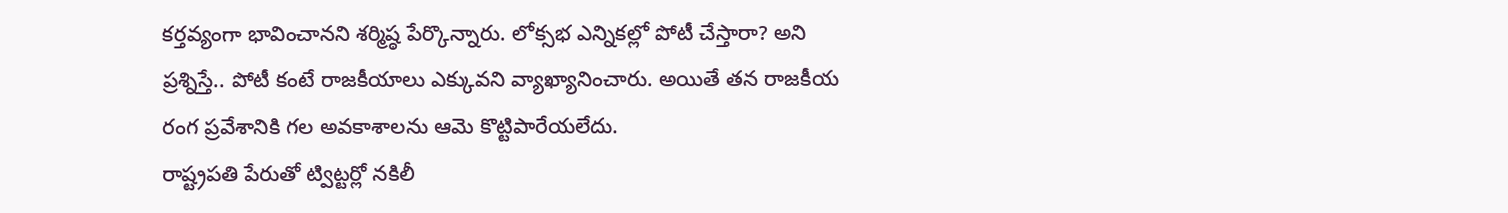కర్తవ్యంగా భావించానని శర్మిష్ఠ పేర్కొన్నారు. లోక్సభ ఎన్నికల్లో పోటీ చేస్తారా? అని ప్రశ్నిస్తే.. పోటీ కంటే రాజకీయాలు ఎక్కువని వ్యాఖ్యానించారు. అయితే తన రాజకీయ రంగ ప్రవేశానికి గల అవకాశాలను ఆమె కొట్టిపారేయలేదు.
రాష్ట్రపతి పేరుతో ట్విట్టర్లో నకిలీ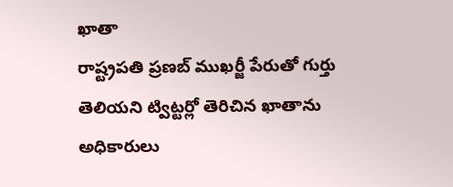ఖాతా
రాష్ట్రపతి ప్రణబ్ ముఖర్జీ పేరుతో గుర్తు తెలియని ట్విట్టర్లో తెరిచిన ఖాతాను అధికారులు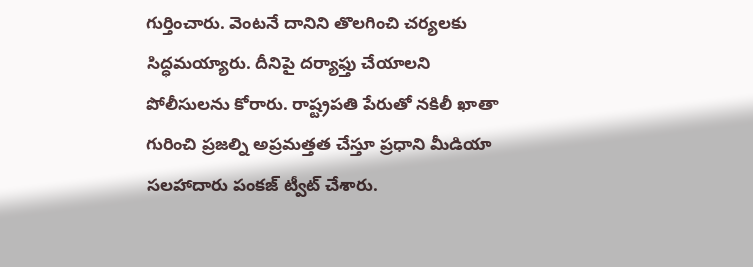గుర్తించారు. వెంటనే దానిని తొలగించి చర్యలకు సిద్ధమయ్యారు. దీనిపై దర్యాఫ్తు చేయాలని పోలీసులను కోరారు. రాష్ట్రపతి పేరుతో నకిలీ ఖాతా గురించి ప్రజల్ని అప్రమత్తత చేస్తూ ప్రధాని మీడియా సలహాదారు పంకజ్ ట్వీట్ చేశారు.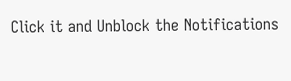Click it and Unblock the Notifications